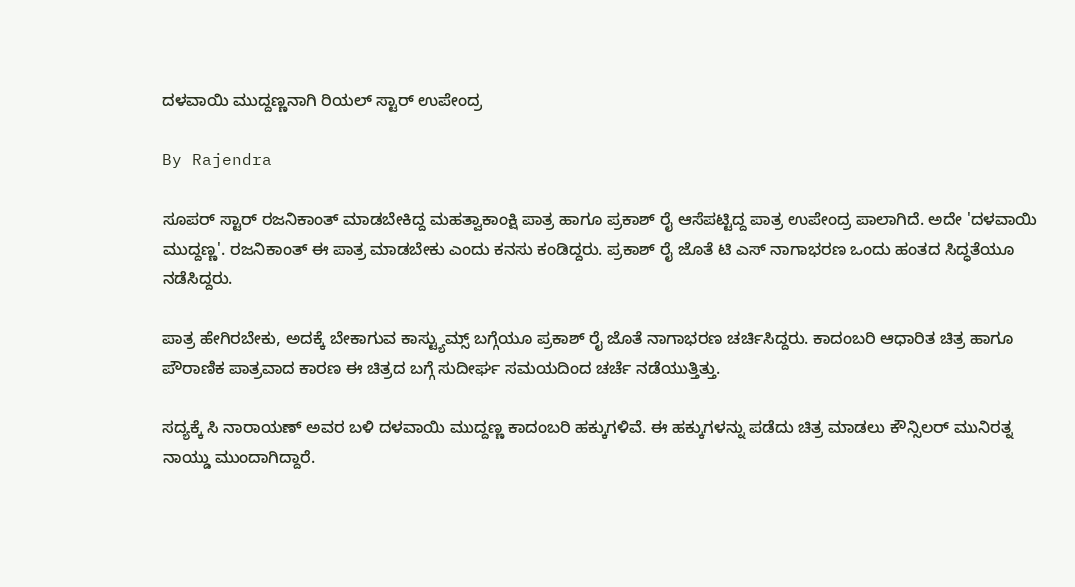ದಳವಾಯಿ ಮುದ್ದಣ್ಣನಾಗಿ ರಿಯಲ್ ಸ್ಟಾರ್ ಉಪೇಂದ್ರ

By Rajendra

ಸೂಪರ್ ಸ್ಟಾರ್ ರಜನಿಕಾಂತ್ ಮಾಡಬೇಕಿದ್ದ ಮಹತ್ವಾಕಾಂಕ್ಷಿ ಪಾತ್ರ ಹಾಗೂ ಪ್ರಕಾಶ್ ರೈ ಆಸೆಪಟ್ಟಿದ್ದ ಪಾತ್ರ ಉಪೇಂದ್ರ ಪಾಲಾಗಿದೆ. ಅದೇ 'ದಳವಾಯಿ ಮುದ್ದಣ್ಣ'. ರಜನಿಕಾಂತ್ ಈ ಪಾತ್ರ ಮಾಡಬೇಕು ಎಂದು ಕನಸು ಕಂಡಿದ್ದರು. ಪ್ರಕಾಶ್ ರೈ ಜೊತೆ ಟಿ ಎಸ್ ನಾಗಾಭರಣ ಒಂದು ಹಂತದ ಸಿದ್ಧತೆಯೂ ನಡೆಸಿದ್ದರು.

ಪಾತ್ರ ಹೇಗಿರಬೇಕು, ಅದಕ್ಕೆ ಬೇಕಾಗುವ ಕಾಸ್ಟ್ಯುಮ್ಸ್ ಬಗ್ಗೆಯೂ ಪ್ರಕಾಶ್ ರೈ ಜೊತೆ ನಾಗಾಭರಣ ಚರ್ಚಿಸಿದ್ದರು. ಕಾದಂಬರಿ ಆಧಾರಿತ ಚಿತ್ರ ಹಾಗೂ ಪೌರಾಣಿಕ ಪಾತ್ರವಾದ ಕಾರಣ ಈ ಚಿತ್ರದ ಬಗ್ಗೆ ಸುದೀರ್ಘ ಸಮಯದಿಂದ ಚರ್ಚೆ ನಡೆಯುತ್ತಿತ್ತು.

ಸದ್ಯಕ್ಕೆ ಸಿ ನಾರಾಯಣ್ ಅವರ ಬಳಿ ದಳವಾಯಿ ಮುದ್ದಣ್ಣ ಕಾದಂಬರಿ ಹಕ್ಕುಗಳಿವೆ. ಈ ಹಕ್ಕುಗಳನ್ನು ಪಡೆದು ಚಿತ್ರ ಮಾಡಲು ಕೌನ್ಸಿಲರ್ ಮುನಿರತ್ನ ನಾಯ್ಡು ಮುಂದಾಗಿದ್ದಾರೆ.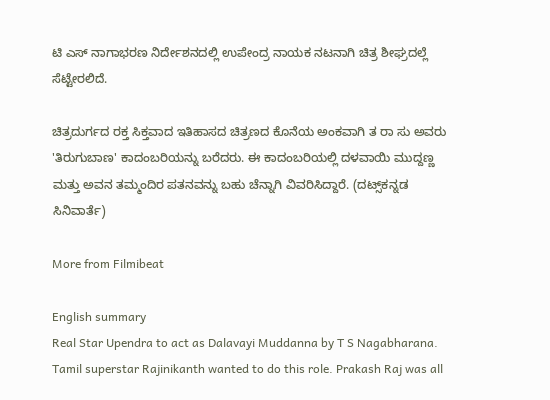ಟಿ ಎಸ್ ನಾಗಾಭರಣ ನಿರ್ದೇಶನದಲ್ಲಿ ಉಪೇಂದ್ರ ನಾಯಕ ನಟನಾಗಿ ಚಿತ್ರ ಶೀಘ್ರದಲ್ಲೆ ಸೆಟ್ಟೇರಲಿದೆ.

ಚಿತ್ರದುರ್ಗದ ರಕ್ತ ಸಿಕ್ತವಾದ ಇತಿಹಾಸದ ಚಿತ್ರಣದ ಕೊನೆಯ ಅಂಕವಾಗಿ ತ ರಾ ಸು ಅವರು 'ತಿರುಗುಬಾಣ' ಕಾದಂಬರಿಯನ್ನು ಬರೆದರು. ಈ ಕಾದಂಬರಿಯಲ್ಲಿ ದಳವಾಯಿ ಮುದ್ದಣ್ಣ ಮತ್ತು ಅವನ ತಮ್ಮಂದಿರ ಪತನವನ್ನು ಬಹು ಚೆನ್ನಾಗಿ ವಿವರಿಸಿದ್ದಾರೆ. (ದಟ್ಸ್‌ಕನ್ನಡ ಸಿನಿವಾರ್ತೆ)

More from Filmibeat

English summary
Real Star Upendra to act as Dalavayi Muddanna by T S Nagabharana. Tamil superstar Rajinikanth wanted to do this role. Prakash Raj was all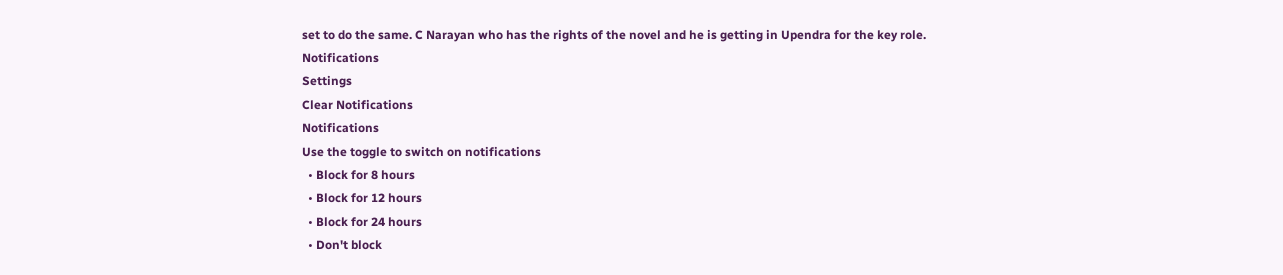set to do the same. C Narayan who has the rights of the novel and he is getting in Upendra for the key role.
Notifications
Settings
Clear Notifications
Notifications
Use the toggle to switch on notifications
  • Block for 8 hours
  • Block for 12 hours
  • Block for 24 hours
  • Don't block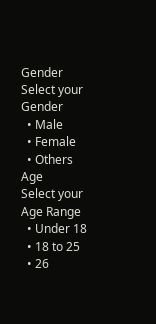Gender
Select your Gender
  • Male
  • Female
  • Others
Age
Select your Age Range
  • Under 18
  • 18 to 25
  • 26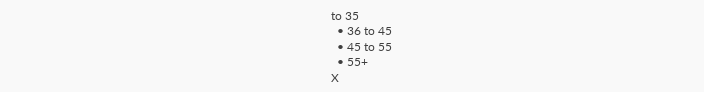to 35
  • 36 to 45
  • 45 to 55
  • 55+
X